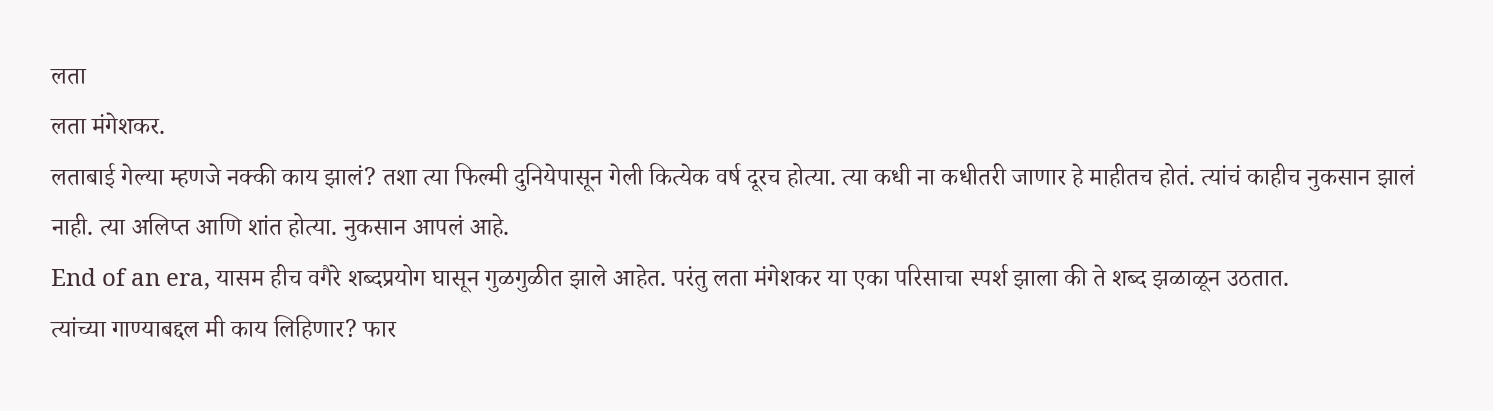लता
लता मंगेशकर.
लताबाई गेल्या म्हणजे नक्की काय झालं? तशा त्या फिल्मी दुनियेपासून गेली कित्येक वर्ष दूरच होत्या. त्या कधी ना कधीतरी जाणार हे माहीतच होतं. त्यांचं काहीच नुकसान झालं नाही. त्या अलिप्त आणि शांत होत्या. नुकसान आपलं आहे.
End of an era, यासम हीच वगैरे शब्दप्रयोग घासून गुळगुळीत झाले आहेत. परंतु लता मंगेशकर या एका परिसाचा स्पर्श झाला की ते शब्द झळाळून उठतात.
त्यांच्या गाण्याबद्दल मी काय लिहिणार? फार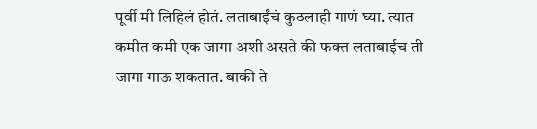पूर्वी मी लिहिलं होतं. लताबाईंचं कुठलाही गाणं घ्या. त्यात कमीत कमी एक जागा अशी असते की फक्त लताबाईच ती जागा गाऊ शकतात. बाकी ते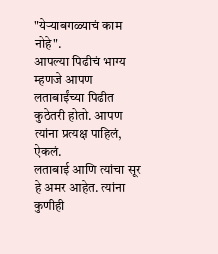"येऱ्याबगळ्याचं काम नोहे".
आपल्या पिढीचं भाग्य म्हणजे आपण लताबाईंच्या पिढीत कुठेतरी होतो. आपण त्यांना प्रत्यक्ष पाहिलं, ऐकलं.
लताबाई आणि त्यांचा सूर हे अमर आहेत. त्यांना कुणीही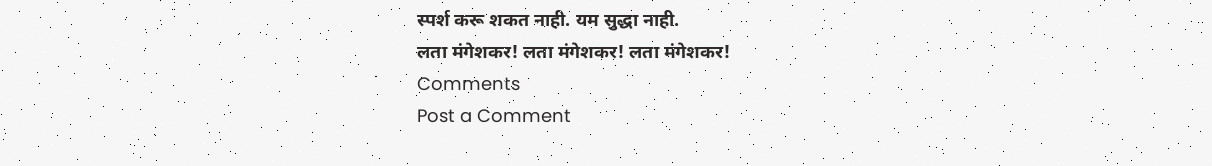स्पर्श करू शकत नाही. यम सुद्धा नाही.
लता मंगेशकर! लता मंगेशकर! लता मंगेशकर!
Comments
Post a Comment